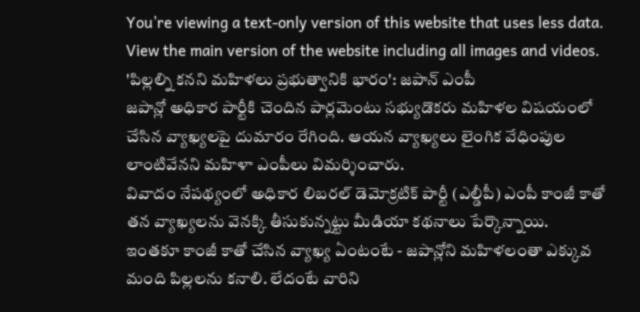You’re viewing a text-only version of this website that uses less data. View the main version of the website including all images and videos.
'పిల్లల్ని కనని మహిళలు ప్రభుత్వానికి భారం': జపాన్ ఎంపీ
జపాన్లో అధికార పార్టీకి చెందిన పార్లమెంటు సభ్యుడొకరు మహిళల విషయంలో చేసిన వ్యాఖ్యలపై దుమారం రేగింది. ఆయన వ్యాఖ్యలు లైంగిక వేధింపుల లాంటివేనని మహిళా ఎంపీలు విమర్శించారు.
వివాదం నేపథ్యంలో అధికార లిబరల్ డెమోక్రటిక్ పార్టీ (ఎల్డీపీ) ఎంపీ కాంజీ కాతో తన వ్యాఖ్యలను వెనక్కి తీసుకున్నట్టు మీడియా కథనాలు పేర్కొన్నాయి.
ఇంతకూ కాంజీ కాతో చేసిన వ్యాఖ్య ఏంటంటే - జపాన్లోని మహిళలంతా ఎక్కువ మంది పిల్లలను కనాలి. లేదంటే వారిని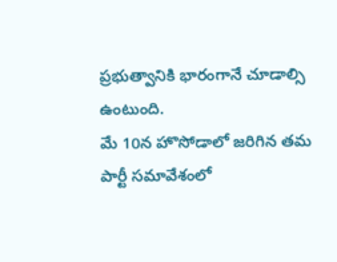ప్రభుత్వానికి భారంగానే చూడాల్సి ఉంటుంది.
మే 10న హొసోడాలో జరిగిన తమ పార్టీ సమావేశంలో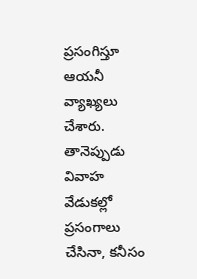ప్రసంగిస్తూ ఆయనీ వ్యాఖ్యలు చేశారు.
తానెప్పుడు వివాహ వేడుకల్లో ప్రసంగాలు చేసినా, కనీసం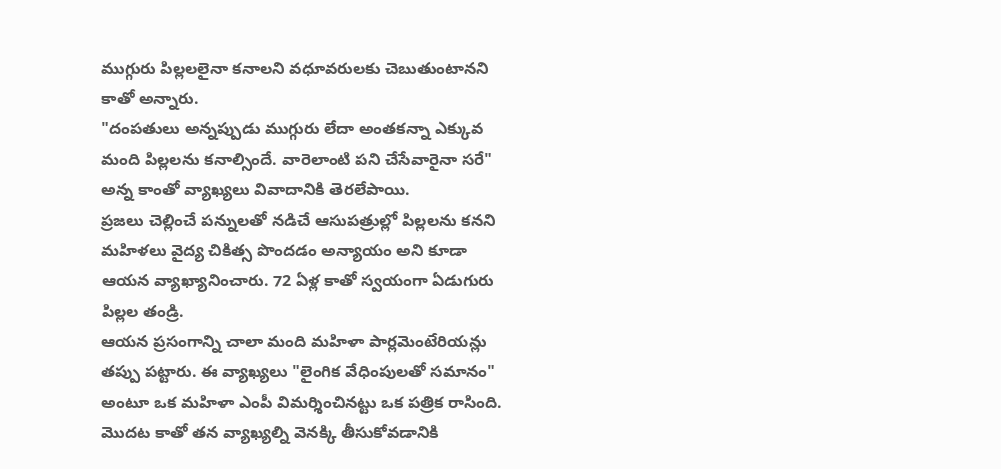ముగ్గురు పిల్లలలైనా కనాలని వధూవరులకు చెబుతుంటానని కాతో అన్నారు.
"దంపతులు అన్నప్పుడు ముగ్గురు లేదా అంతకన్నా ఎక్కువ మంది పిల్లలను కనాల్సిందే. వారెలాంటి పని చేసేవారైనా సరే" అన్న కాంతో వ్యాఖ్యలు వివాదానికి తెరలేపాయి.
ప్రజలు చెల్లించే పన్నులతో నడిచే ఆసుపత్రుల్లో పిల్లలను కనని మహిళలు వైద్య చికిత్స పొందడం అన్యాయం అని కూడా ఆయన వ్యాఖ్యానించారు. 72 ఏళ్ల కాతో స్వయంగా ఏడుగురు పిల్లల తండ్రి.
ఆయన ప్రసంగాన్ని చాలా మంది మహిళా పార్లమెంటేరియన్లు తప్పు పట్టారు. ఈ వ్యాఖ్యలు "లైంగిక వేధింపులతో సమానం" అంటూ ఒక మహిళా ఎంపీ విమర్శించినట్టు ఒక పత్రిక రాసింది.
మొదట కాతో తన వ్యాఖ్యల్ని వెనక్కి తీసుకోవడానికి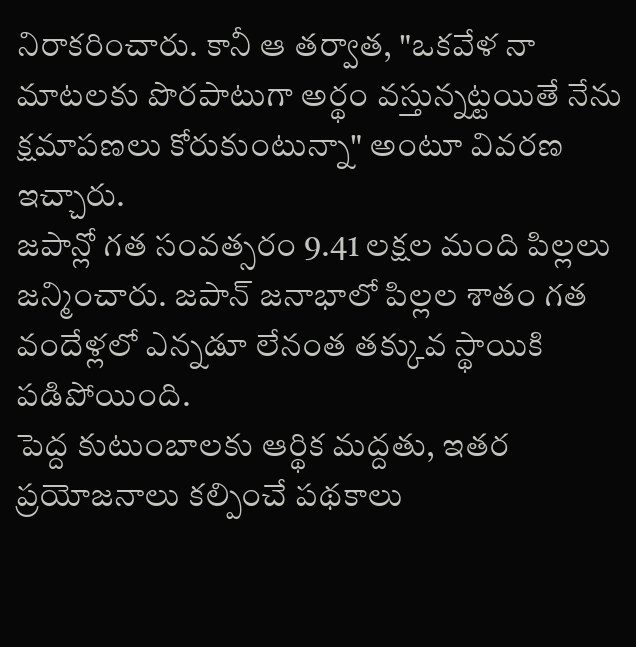నిరాకరించారు. కానీ ఆ తర్వాత, "ఒకవేళ నా మాటలకు పొరపాటుగా అర్థం వస్తున్నట్టయితే నేను క్షమాపణలు కోరుకుంటున్నా" అంటూ వివరణ ఇచ్చారు.
జపాన్లో గత సంవత్సరం 9.41 లక్షల మంది పిల్లలు జన్మించారు. జపాన్ జనాభాలో పిల్లల శాతం గత వందేళ్లలో ఎన్నడూ లేనంత తక్కువ స్థాయికి పడిపోయింది.
పెద్ద కుటుంబాలకు ఆర్థిక మద్దతు, ఇతర ప్రయోజనాలు కల్పించే పథకాలు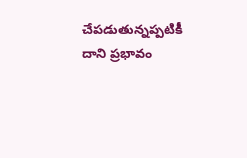చేపడుతున్నప్పటికీ దాని ప్రభావం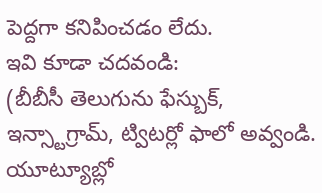పెద్దగా కనిపించడం లేదు.
ఇవి కూడా చదవండి:
(బీబీసీ తెలుగును ఫేస్బుక్, ఇన్స్టాగ్రామ్, ట్విటర్లో ఫాలో అవ్వండి. యూట్యూబ్లో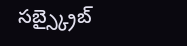సబ్స్క్రైబ్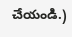చేయండి.)